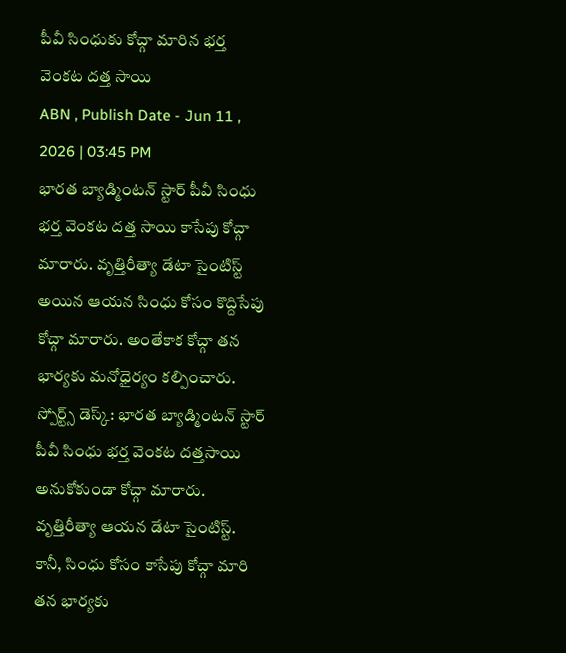పీవీ సింధుకు కోచ్గా మారిన భర్త వెంకట దత్త సాయి
ABN , Publish Date - Jun 11 , 2026 | 03:45 PM
భారత బ్యాడ్మింటన్ స్టార్ పీవీ సింధు భర్త వెంకట దత్త సాయి కాసేపు కోచ్గా మారారు. వృత్తిరీత్యా డేటా సైంటిస్ట్ అయిన ఆయన సింధు కోసం కొద్దిసేపు కోచ్గా మారారు. అంతేకాక కోచ్గా తన భార్యకు మనోధైర్యం కల్పించారు.
స్పోర్ట్స్ డెస్క్: భారత బ్యాడ్మింటన్ స్టార్ పీవీ సింధు భర్త వెంకట దత్తసాయి అనుకోకుండా కోచ్గా మారారు. వృత్తిరీత్యా ఆయన డేటా సైంటిస్ట్. కానీ, సింధు కోసం కాసేపు కోచ్గా మారి తన భార్యకు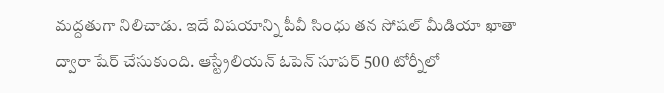మద్దతుగా నిలిచాడు. ఇదే విషయాన్ని పీవీ సింధు తన సోషల్ మీడియా ఖాతా ద్వారా షేర్ చేసుకుంది. ఆస్ట్రేలియన్ ఓపెన్ సూపర్ 500 టోర్నీలో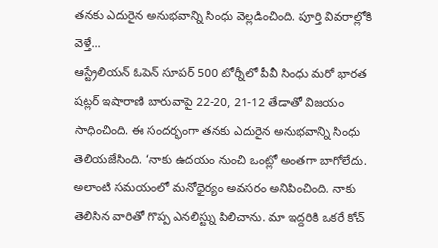తనకు ఎదురైన అనుభవాన్ని సింధు వెల్లడించింది. పూర్తి వివరాల్లోకి వెళ్తే...
ఆస్ట్రేలియన్ ఓపెన్ సూపర్ 500 టోర్నీలో పీవీ సింధు మరో భారత షట్లర్ ఇషారాణి బారువాపై 22-20, 21-12 తేడాతో విజయం సాధించింది. ఈ సందర్భంగా తనకు ఎదురైన అనుభవాన్ని సింధు తెలియజేసింది. ‘నాకు ఉదయం నుంచి ఒంట్లో అంతగా బాగోలేదు. అలాంటి సమయంలో మనోధైర్యం అవసరం అనిపించింది. నాకు తెలిసిన వారితో గొప్ప ఎనలిస్ట్ను పిలిచాను. మా ఇద్దరికి ఒకరే కోచ్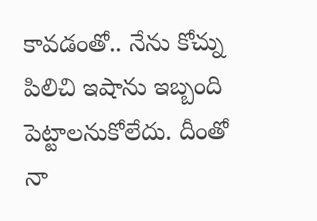కావడంతో.. నేను కోచ్ను పిలిచి ఇషాను ఇబ్బంది పెట్టాలనుకోలేదు. దీంతో నా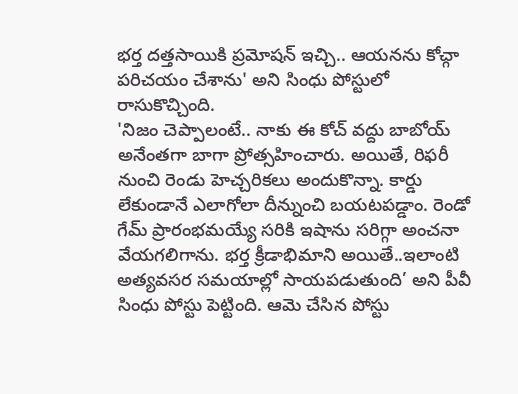భర్త దత్తసాయికి ప్రమోషన్ ఇచ్చి.. ఆయనను కోచ్గా పరిచయం చేశాను' అని సింధు పోస్టులో రాసుకొచ్చింది.
'నిజం చెప్పాలంటే.. నాకు ఈ కోచ్ వద్దు బాబోయ్ అనేంతగా బాగా ప్రోత్సహించారు. అయితే, రిఫరీ నుంచి రెండు హెచ్చరికలు అందుకొన్నా. కార్డు లేకుండానే ఎలాగోలా దీన్నుంచి బయటపడ్డాం. రెండో గేమ్ ప్రారంభమయ్యే సరికి ఇషాను సరిగ్గా అంచనా వేయగలిగాను. భర్త క్రీడాభిమాని అయితే..ఇలాంటి అత్యవసర సమయాల్లో సాయపడుతుంది’ అని పీవీ సింధు పోస్టు పెట్టింది. ఆమె చేసిన పోస్టు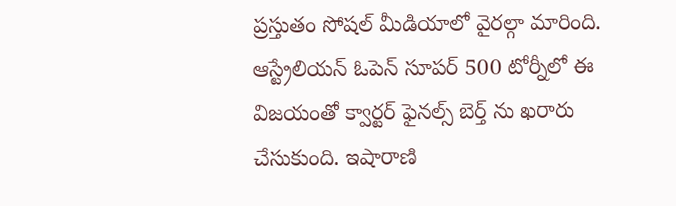ప్రస్తుతం సోషల్ మీడియాలో వైరల్గా మారింది.
ఆస్ట్రేలియన్ ఓపెన్ సూపర్ 500 టోర్నీలో ఈ విజయంతో క్వార్టర్ ఫైనల్స్ బెర్త్ ను ఖరారు చేసుకుంది. ఇషారాణి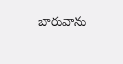బారువాను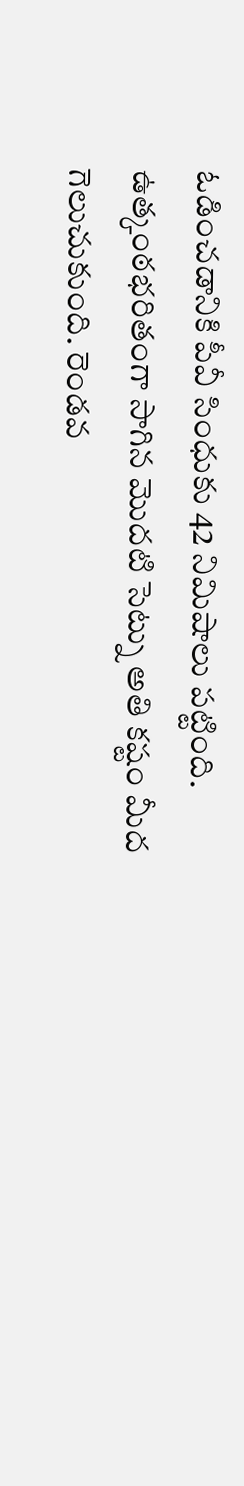ఓడించడానికి పీవీ సింధుకు 42 నిమిషాలు పట్టింది. ఉత్కంఠభరితంగా సాగిన మొదటి సెట్ను అతి కష్టం మీద గెలుచుకుంది. రెండవ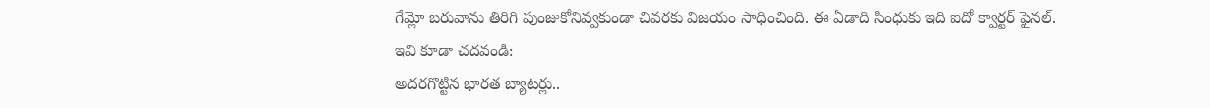గేమ్లో బరువాను తిరిగి పుంజుకోనివ్వకుండా చివరకు విజయం సాధించింది. ఈ ఏడాది సింధుకు ఇది ఐదో క్వార్టర్ ఫైనల్.
ఇవి కూడా చదవండి:
అదరగొట్టిన భారత బ్యాటర్లు..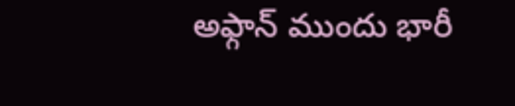అఫ్గాన్ ముందు భారీ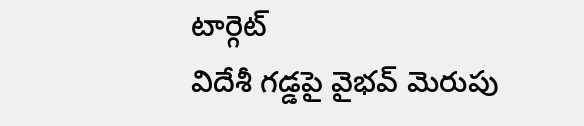టార్గెట్
విదేశీ గడ్డపై వైభవ్ మెరుపు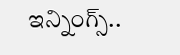ఇన్నింగ్స్..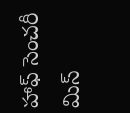హాఫ్ సెంచరీ మిస్